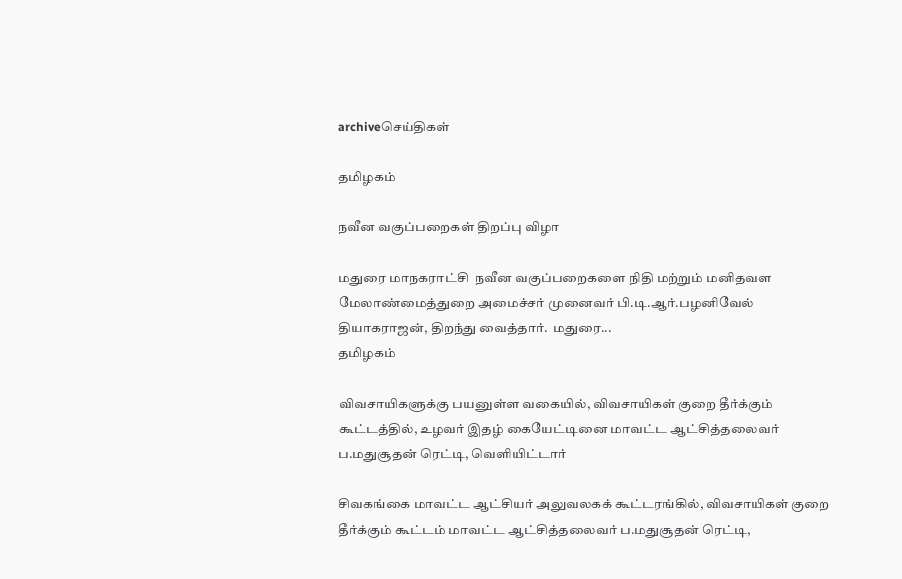archiveசெய்திகள்

தமிழகம்

நவீன வகுப்பறைகள் திறப்பு விழா

மதுரை மாநகராட்சி  நவீன வகுப்பறைகளை நிதி மற்றும் மனிதவள மேலாண்மைத்துறை அமைச்சர் முனைவர் பி.டி.ஆர்.பழனிவேல் தியாகராஜன், திறந்து வைத்தார்.  மதுரை...
தமிழகம்

விவசாயிகளுக்கு பயனுள்ள வகையில், விவசாயிகள் குறை தீர்க்கும் கூட்டத்தில், உழவர் இதழ் கையேட்டினை மாவட்ட ஆட்சித்தலைவர் ப.மதுசூதன் ரெட்டி, வெளியிட்டார்

சிவகங்கை மாவட்ட ஆட்சியர் அலுவலகக் கூட்டரங்கில், விவசாயிகள் குறை தீர்க்கும் கூட்டம் மாவட்ட ஆட்சித்தலைவர் ப.மதுசூதன் ரெட்டி,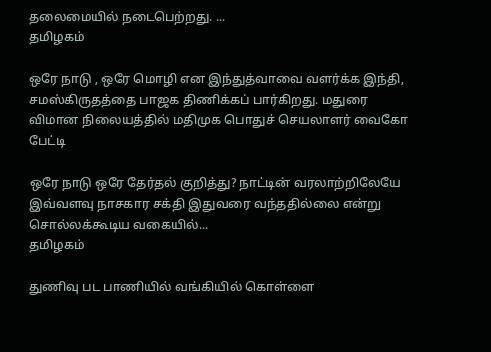தலைமையில் நடைபெற்றது. ...
தமிழகம்

ஒரே நாடு , ஒரே மொழி என இந்துத்வாவை வளர்க்க இந்தி, சமஸ்கிருதத்தை பாஜக திணிக்கப் பார்கிறது. மதுரை விமான நிலையத்தில் மதிமுக பொதுச் செயலாளர் வைகோ பேட்டி

ஒரே நாடு ஒரே தேர்தல் குறித்து? நாட்டின் வரலாற்றிலேயே இவ்வளவு நாசகார சக்தி இதுவரை வந்ததில்லை என்று சொல்லக்கூடிய வகையில்...
தமிழகம்

துணிவு பட பாணியில் வங்கியில் கொள்ளை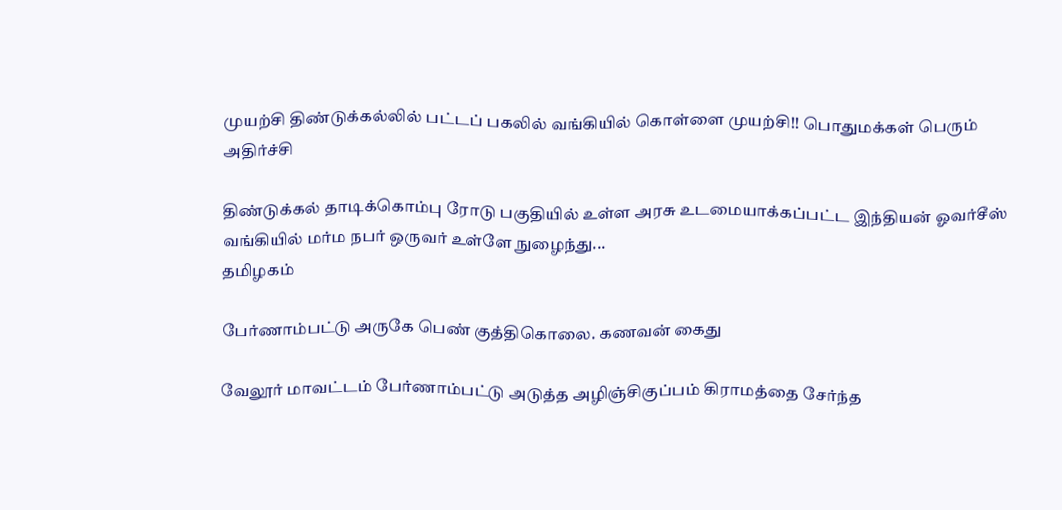முயற்சி திண்டுக்கல்லில் பட்டப் பகலில் வங்கியில் கொள்ளை முயற்சி!! பொதுமக்கள் பெரும் அதிர்ச்சி

திண்டுக்கல் தாடிக்கொம்பு ரோடு பகுதியில் உள்ள அரசு உடமையாக்கப்பட்ட இந்தியன் ஓவர்சீஸ் வங்கியில் மர்ம நபர் ஒருவர் உள்ளே நுழைந்து...
தமிழகம்

பேர்ணாம்பட்டு அருகே பெண் குத்திகொலை. கணவன் கைது

வேலூர் மாவட்டம் பேர்ணாம்பட்டு அடுத்த அழிஞ்சிகுப்பம் கிராமத்தை சேர்ந்த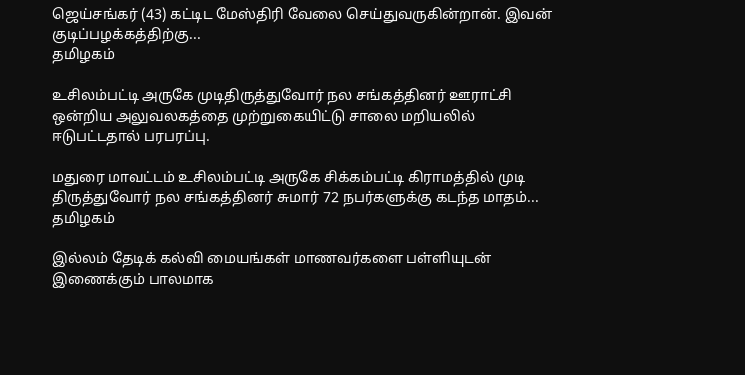ஜெய்சங்கர் (43) கட்டிட மேஸ்திரி வேலை செய்துவருகின்றான். இவன் குடிப்பழக்கத்திற்கு...
தமிழகம்

உசிலம்பட்டி அருகே முடிதிருத்துவோர் நல சங்கத்தினர் ஊராட்சி ஒன்றிய அலுவலகத்தை முற்றுகையிட்டு சாலை மறியலில் ஈடுபட்டதால் பரபரப்பு.

மதுரை மாவட்டம் உசிலம்பட்டி அருகே சிக்கம்பட்டி கிராமத்தில் முடி திருத்துவோர் நல சங்கத்தினர் சுமார் 72 நபர்களுக்கு கடந்த மாதம்...
தமிழகம்

இல்லம் தேடிக் கல்வி மையங்கள் மாணவர்களை பள்ளியுடன் இணைக்கும் பாலமாக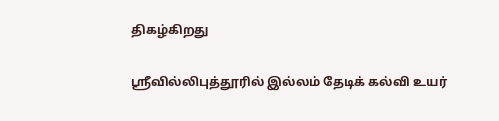திகழ்கிறது

ஸ்ரீவில்லிபுத்தூரில் இல்லம் தேடிக் கல்வி உயர்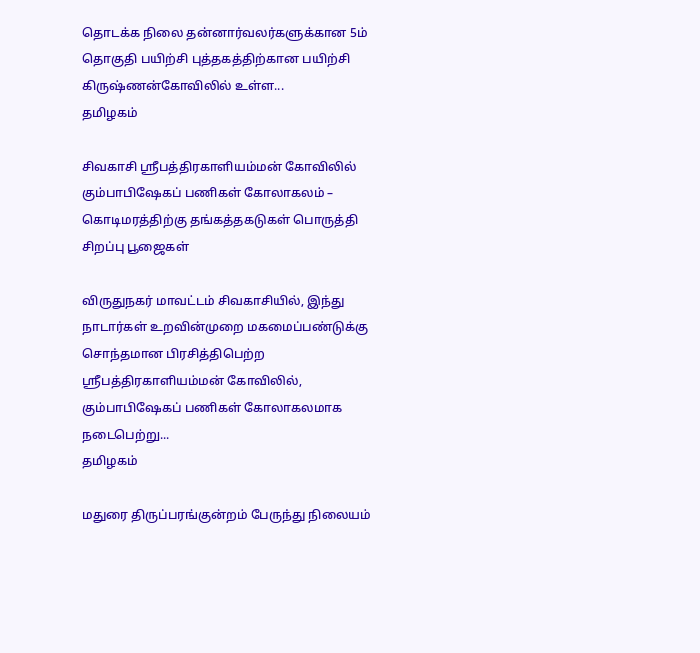தொடக்க நிலை தன்னார்வலர்களுக்கான 5ம் தொகுதி பயிற்சி புத்தகத்திற்கான பயிற்சி கிருஷ்ணன்கோவிலில் உள்ள...
தமிழகம்

சிவகாசி ஸ்ரீபத்திரகாளியம்மன் கோவிலில் கும்பாபிஷேகப் பணிகள் கோலாகலம் – கொடிமரத்திற்கு தங்கத்தகடுகள் பொருத்தி சிறப்பு பூஜைகள்

விருதுநகர் மாவட்டம் சிவகாசியில், இந்து நாடார்கள் உறவின்முறை மகமைப்பண்டுக்கு சொந்தமான பிரசித்திபெற்ற ஸ்ரீபத்திரகாளியம்மன் கோவிலில், கும்பாபிஷேகப் பணிகள் கோலாகலமாக நடைபெற்று...
தமிழகம்

மதுரை திருப்பரங்குன்றம் பேருந்து நிலையம்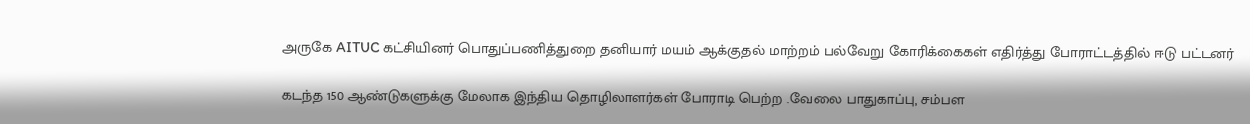அருகே AITUC கட்சியினர் பொதுப்பணித்துறை தனியார் மயம் ஆக்குதல் மாற்றம் பல்வேறு கோரிக்கைகள் எதிர்த்து போராட்டத்தில் ஈடு பட்டனர்

கடந்த 150 ஆண்டுகளுக்கு மேலாக இந்திய தொழிலாளர்கள் போராடி பெற்ற .வேலை பாதுகாப்பு, சம்பள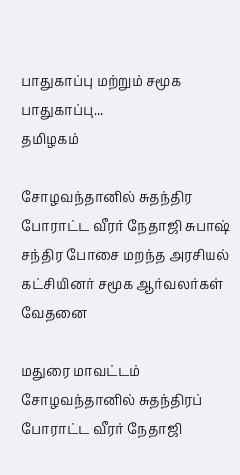பாதுகாப்பு மற்றும் சமூக பாதுகாப்பு...
தமிழகம்

சோழவந்தானில் சுதந்திர போராட்ட வீரர் நேதாஜி சுபாஷ் சந்திர போசை மறந்த அரசியல் கட்சியினர் சமூக ஆர்வலர்கள் வேதனை

மதுரை மாவட்டம் சோழவந்தானில் சுதந்திரப் போராட்ட வீரர் நேதாஜி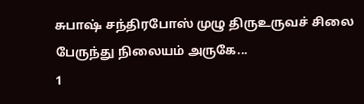சுபாஷ் சந்திரபோஸ் முழு திருஉருவச் சிலை பேருந்து நிலையம் அருகே...
1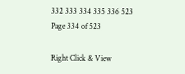332 333 334 335 336 523
Page 334 of 523

Right Click & View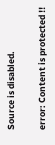Source is disabled.

error: Content is protected !!